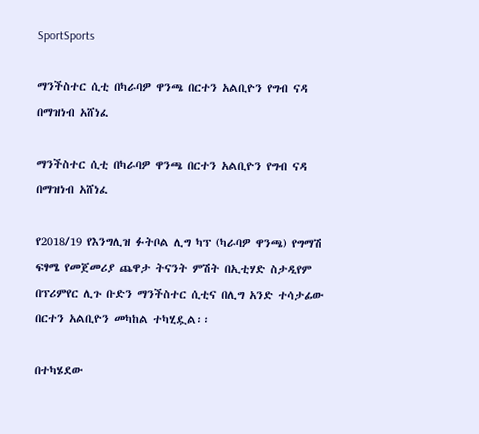SportSports

ማንችስተር ሲቲ በካራባዎ ዋንጫ በርተን አልቢዮን የግብ ናዳ በማዝነብ አሸነፈ

ማንችስተር ሲቲ በካራባዎ ዋንጫ በርተን አልቢዮን የግብ ናዳ በማዝነብ አሸነፈ

የ2018/19 የእንግሊዝ ፉትቦል ሊግ ካፕ (ካራባዎ ዋንጫ) የግማሽ ፍፃሜ የመጀመሪያ ጨዋታ ትናንት ምሽት በኢቲሃድ ስታዲየም በፕሪምየር ሊጉ ቡድን ማንችስተር ሲቲና በሊግ አንድ ተሳታፊው በርተን አልቢዮን መካከል ተካሂዷል፡፡

በተካሄደው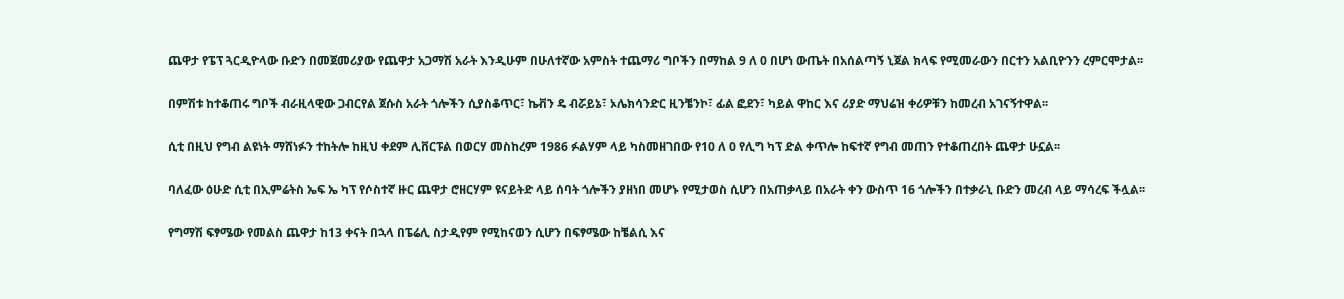ጨዋታ የፔፕ ጓርዲዮላው ቡድን በመጀመሪያው የጨዋታ አጋማሽ አራት እንዲሁም በሁለተኛው አምስት ተጨማሪ ግቦችን በማከል 9 ለ 0 በሆነ ውጤት በአሰልጣኝ ኒጀል ክላፍ የሚመራውን በርተን አልቢዮንን ረምርሞታል፡፡

በምሽቱ ከተቆጠሩ ግቦች ብራዚላዊው ጋብርየል ጀሱስ አራት ጎሎችን ሲያስቆጥር፣ ኬቭን ዴ ብሯይኔ፣ ኦሌክሳንድር ዚንቼንኮ፣ ፊል ፎደን፣ ካይል ዋከር እና ሪያድ ማህሬዝ ቀሪዎቹን ከመረብ አገናኝተዋል፡፡

ሲቲ በዚህ የግብ ልዩነት ማሸነፉን ተከትሎ ከዚህ ቀደም ሊቨርፑል በወርሃ መስከረም 1986 ፉልሃም ላይ ካስመዘገበው የ10 ለ 0 የሊግ ካፕ ድል ቀጥሎ ከፍተኛ የግብ መጠን የተቆጠረበት ጨዋታ ሁኗል፡፡

ባለፈው ዕሁድ ሲቲ በኢምሬትስ ኤፍ ኤ ካፕ የሶስተኛ ዙር ጨዋታ ሮዘርሃም ዩናይትድ ላይ ሰባት ጎሎችን ያዘነበ መሆኑ የሚታወስ ሲሆን በአጠቃላይ በአራት ቀን ውስጥ 16 ጎሎችን በተቃራኒ ቡድን መረብ ላይ ማሳረፍ ችሏል፡፡

የግማሽ ፍፃሜው የመልስ ጨዋታ ከ13 ቀናት በኋላ በፔሬሊ ስታዲየም የሚከናወን ሲሆን በፍፃሜው ከቼልሲ እና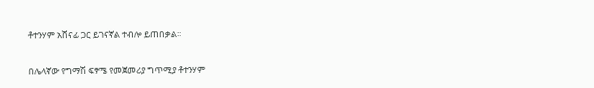ቶተንሃም አሸናፊ ጋር ይገናኛል ተብሎ ይጠበቃል፡፡

በሌላኛው የግማሽ ፍፃሜ የመጀመሪያ ግጥሚያ ቶተንሃም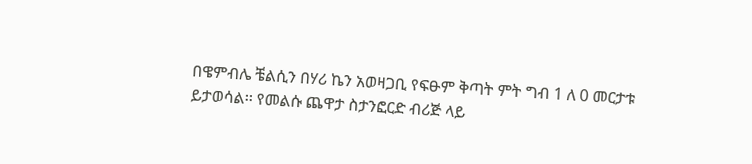በዌምብሌ ቼልሲን በሃሪ ኬን አወዛጋቢ የፍፁም ቅጣት ምት ግብ 1 ለ 0 መርታቱ ይታወሳል፡፡ የመልሱ ጨዋታ ስታንፎርድ ብሪጅ ላይ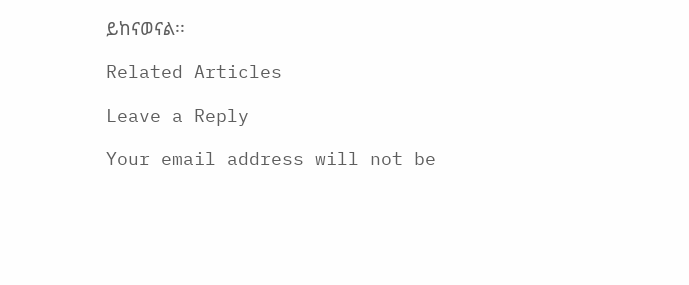ይከናወናል፡፡

Related Articles

Leave a Reply

Your email address will not be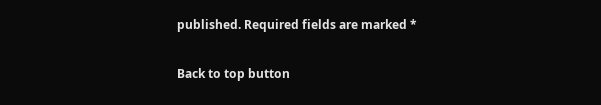published. Required fields are marked *

Back to top button